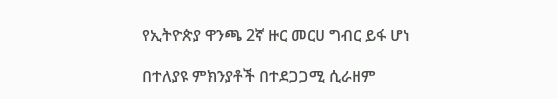የኢትዮጵያ ዋንጫ 2ኛ ዙር መርሀ ግብር ይፋ ሆነ

በተለያዩ ምክንያቶች በተደጋጋሚ ሲራዘም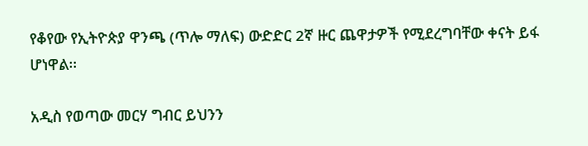የቆየው የኢትዮጵያ ዋንጫ (ጥሎ ማለፍ) ውድድር 2ኛ ዙር ጨዋታዎች የሚደረግባቸው ቀናት ይፋ ሆነዋል፡፡

አዲስ የወጣው መርሃ ግብር ይህንን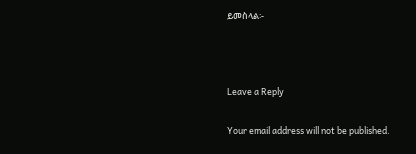ይመስላል፡-



Leave a Reply

Your email address will not be published.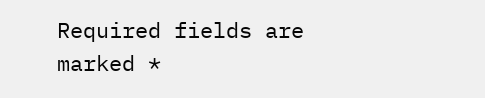Required fields are marked *